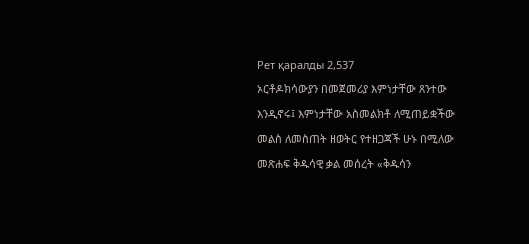Рет қаралды 2,537
ኦርቶዶክሳውያን በመጀመሪያ እምነታቸው ጸንተው እንዲኖሩ፤ እምነታቸው አስመልክቶ ለሚጠይቋችው መልስ ለመስጠት ዘወትር የተዘጋጃች ሁኑ በሚለው መጽሐፍ ቅዱሳዊ ቃል መሰረት «ቅዱሳን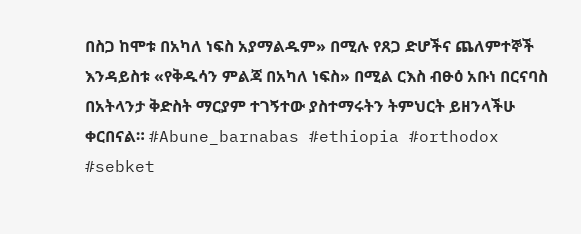በስጋ ከሞቱ በአካለ ነፍስ አያማልዱም» በሚሉ የጸጋ ድሆችና ጨለምተኞች እንዳይስቱ «የቅዱሳን ምልጃ በአካለ ነፍስ» በሚል ርእስ ብፁዕ አቡነ በርናባስ በአትላንታ ቅድስት ማርያም ተገኝተው ያስተማሩትን ትምህርት ይዘንላችሁ ቀርበናል። #Abune_barnabas #ethiopia #orthodox #sebket